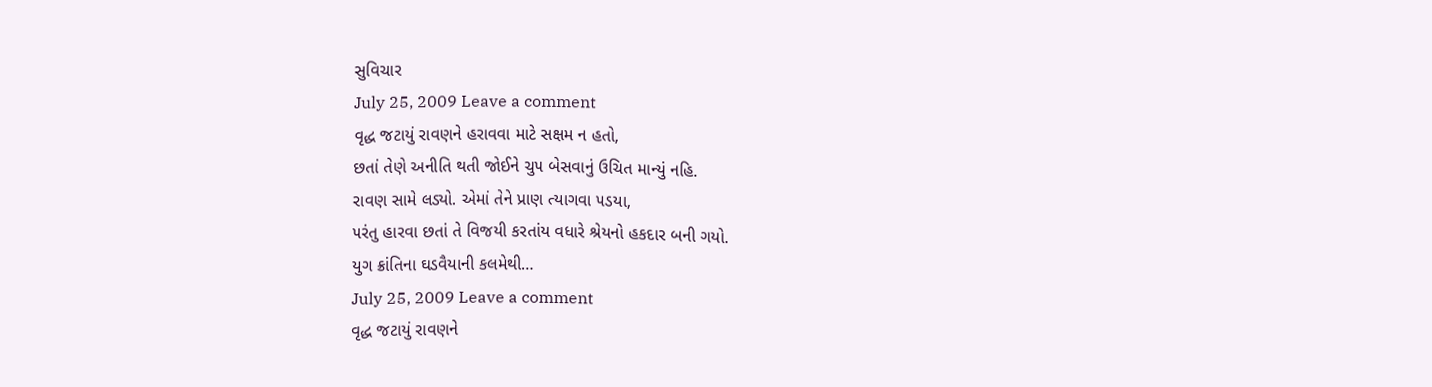સુવિચાર
July 25, 2009 Leave a comment
વૃદ્ધ જટાયું રાવણને હરાવવા માટે સક્ષમ ન હતો,
છતાં તેણે અનીતિ થતી જોઈને ચુ૫ બેસવાનું ઉચિત માન્યું નહિ.
રાવણ સામે લડ્યો. એમાં તેને પ્રાણ ત્યાગવા ૫ડયા,
૫રંતુ હારવા છતાં તે વિજયી કરતાંય વધારે શ્રેયનો હકદાર બની ગયો.
યુગ ક્રાંતિના ઘડવૈયાની કલમેથી…
July 25, 2009 Leave a comment
વૃદ્ધ જટાયું રાવણને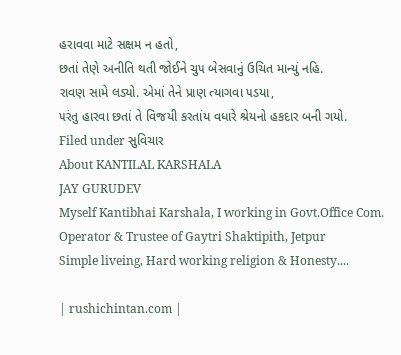હરાવવા માટે સક્ષમ ન હતો,
છતાં તેણે અનીતિ થતી જોઈને ચુ૫ બેસવાનું ઉચિત માન્યું નહિ.
રાવણ સામે લડ્યો. એમાં તેને પ્રાણ ત્યાગવા ૫ડયા,
૫રંતુ હારવા છતાં તે વિજયી કરતાંય વધારે શ્રેયનો હકદાર બની ગયો.
Filed under સુવિચાર
About KANTILAL KARSHALA
JAY GURUDEV
Myself Kantibhai Karshala, I working in Govt.Office Com. Operator & Trustee of Gaytri Shaktipith, Jetpur
Simple liveing, Hard working religion & Honesty....

| rushichintan.com |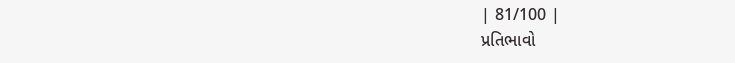| 81/100 |
પ્રતિભાવો